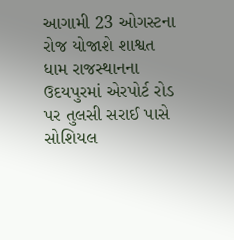આગામી 23 ઓગસ્ટના રોજ યોજાશે શાશ્વત ધામ રાજસ્થાનના ઉદયપુરમાં એરપોર્ટ રોડ પર તુલસી સરાઈ પાસે સોશિયલ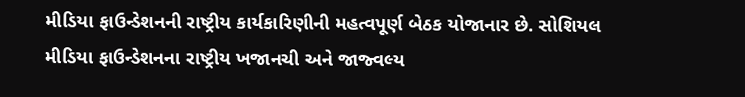મીડિયા ફાઉન્ડેશનની રાષ્ટ્રીય કાર્યકારિણીની મહત્વપૂર્ણ બેઠક યોજાનાર છે. સોશિયલ મીડિયા ફાઉન્ડેશનના રાષ્ટ્રીય ખજાનચી અને જાજ્વલ્ય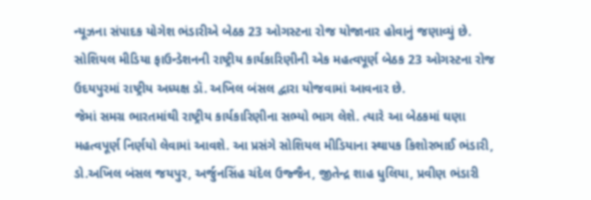ન્યૂઝના સંપાદક યોગેશ ભંડારીએ બેઠક 23 ઓગસ્ટના રોજ યોજાનાર હોવાનું જણાવ્યું છે. સોશિયલ મીડિયા ફાઉન્ડેશનની રાષ્ટ્રીય કાર્યકારિણીની એક મહત્વપૂર્ણ બેઠક 23 ઓગસ્ટના રોજ ઉદયપુરમાં રાષ્ટ્રીય અધ્યક્ષ ડૉ. અખિલ બંસલ દ્વારા યોજવામાં આવનાર છે.
જેમાં સમગ્ર ભારતમાંથી રાષ્ટ્રીય કાર્યકારિણીના સભ્યો ભાગ લેશે. ત્યારે આ બેઠકમાં ઘણા મહત્વપૂર્ણ નિર્ણયો લેવામાં આવશે. આ પ્રસંગે સોશિયલ મીડિયાના સ્થાપક કિશોરભાઈ ભંડારી, ડો.અખિલ બંસલ જયપુર, અર્જુનસિંહ ચંદેલ ઉજ્જૈન, જીતેન્દ્ર શાહ ધુલિયા, પ્રવીણ ભંડારી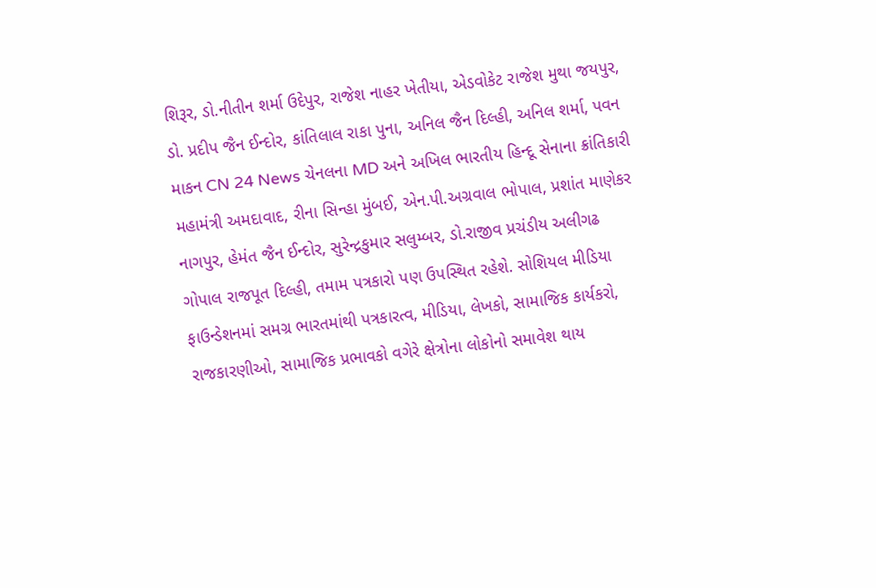શિરૂર, ડો.નીતીન શર્મા ઉદેપુર, રાજેશ નાહર ખેતીયા, એડવોકેટ રાજેશ મુથા જયપુર, ડો. પ્રદીપ જૈન ઈન્દોર, કાંતિલાલ રાકા પુના, અનિલ જૈન દિલ્હી, અનિલ શર્મા, પવન માકન CN 24 News ચેનલના MD અને અખિલ ભારતીય હિન્દૂ સેનાના ક્રાંતિકારી મહામંત્રી અમદાવાદ, રીના સિન્હા મુંબઈ, એન.પી.અગ્રવાલ ભોપાલ, પ્રશાંત માણેકર નાગપુર, હેમંત જૈન ઈન્દોર, સુરેન્દ્રકુમાર સલુમ્બર, ડો.રાજીવ પ્રચંડીય અલીગઢ ગોપાલ રાજપૂત દિલ્હી, તમામ પત્રકારો પણ ઉપસ્થિત રહેશે. સોશિયલ મીડિયા ફાઉન્ડેશનમાં સમગ્ર ભારતમાંથી પત્રકારત્વ, મીડિયા, લેખકો, સામાજિક કાર્યકરો, રાજકારણીઓ, સામાજિક પ્રભાવકો વગેરે ક્ષેત્રોના લોકોનો સમાવેશ થાય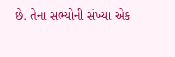છે. તેના સભ્યોની સંખ્યા એક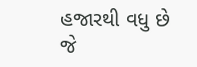હજારથી વધુ છે જે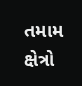તમામ ક્ષેત્રો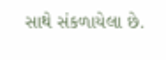સાથે સંકળાયેલા છે.